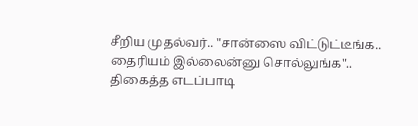சீறிய முதல்வர்.. "சான்ஸை விட்டுட்டீங்க.. தைரியம் இல்லைன்னு சொல்லுங்க".. திகைத்த எடப்பாடி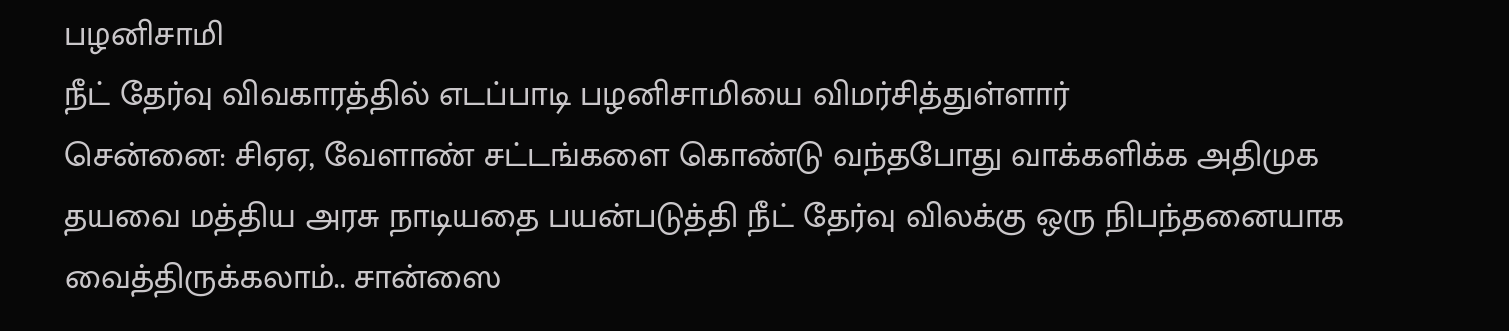பழனிசாமி
நீட் தேர்வு விவகாரத்தில் எடப்பாடி பழனிசாமியை விமர்சித்துள்ளார்
சென்னை: சிஏஏ, வேளாண் சட்டங்களை கொண்டு வந்தபோது வாக்களிக்க அதிமுக தயவை மத்திய அரசு நாடியதை பயன்படுத்தி நீட் தேர்வு விலக்கு ஒரு நிபந்தனையாக வைத்திருக்கலாம்.. சான்ஸை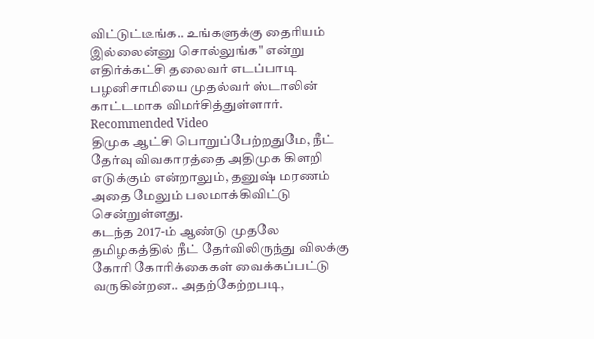விட்டுட்டீங்க.. உங்களுக்கு தைரியம் இல்லைன்னு சொல்லுங்க" என்று எதிர்க்கட்சி தலைவர் எடப்பாடி பழனிசாமியை முதல்வர் ஸ்டாலின் காட்டமாக விமர்சித்துள்ளார்.
Recommended Video
திமுக ஆட்சி பொறுப்பேற்றதுமே, நீட் தேர்வு விவகாரத்தை அதிமுக கிளறி எடுக்கும் என்றாலும், தனுஷ் மரணம் அதை மேலும் பலமாக்கிவிட்டு சென்றுள்ளது.
கடந்த 2017-ம் ஆண்டு முதலே தமிழகத்தில் நீட் தேர்விலிருந்து விலக்கு கோரி கோரிக்கைகள் வைக்கப்பட்டு வருகின்றன.. அதற்கேற்றபடி,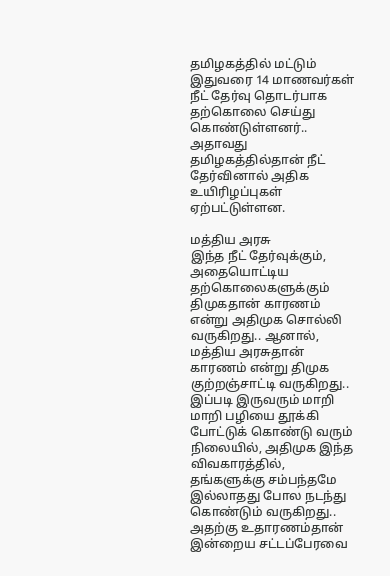தமிழகத்தில் மட்டும் இதுவரை 14 மாணவர்கள் நீட் தேர்வு தொடர்பாக தற்கொலை செய்து கொண்டுள்ளனர்.. அதாவது தமிழகத்தில்தான் நீட் தேர்வினால் அதிக உயிரிழப்புகள் ஏற்பட்டுள்ளன.

மத்திய அரசு
இந்த நீட் தேர்வுக்கும், அதையொட்டிய தற்கொலைகளுக்கும் திமுகதான் காரணம் என்று அதிமுக சொல்லி வருகிறது.. ஆனால், மத்திய அரசுதான் காரணம் என்று திமுக குற்றஞ்சாட்டி வருகிறது.. இப்படி இருவரும் மாறி மாறி பழியை தூக்கி போட்டுக் கொண்டு வரும் நிலையில், அதிமுக இந்த விவகாரத்தில், தங்களுக்கு சம்பந்தமே இல்லாதது போல நடந்து கொண்டும் வருகிறது.. அதற்கு உதாரணம்தான் இன்றைய சட்டப்பேரவை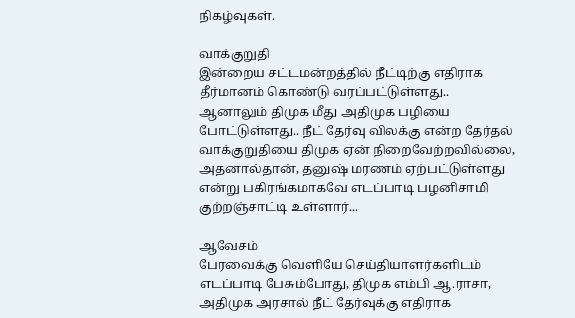நிகழ்வுகள்.

வாக்குறுதி
இன்றைய சட்டமன்றத்தில் நீட்டிற்கு எதிராக தீர்மானம் கொண்டு வரப்பட்டுள்ளது.. ஆனாலும் திமுக மீது அதிமுக பழியை போட்டுள்ளது.. நீட் தேர்வு விலக்கு என்ற தேர்தல் வாக்குறுதியை திமுக ஏன் நிறைவேற்றவில்லை, அதனால்தான், தனுஷ் மரணம் ஏற்பட்டுள்ளது என்று பகிரங்கமாகவே எடப்பாடி பழனிசாமி குற்றஞ்சாட்டி உள்ளார்...

ஆவேசம்
பேரவைக்கு வெளியே செய்தியாளர்களிடம் எடப்பாடி பேசும்போது, திமுக எம்பி ஆ.ராசா, அதிமுக அரசால் நீட் தேர்வுக்கு எதிராக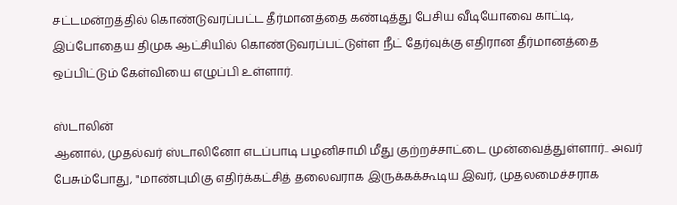சட்டமன்றத்தில் கொண்டுவரப்பட்ட தீர்மானத்தை கண்டித்து பேசிய வீடியோவை காட்டி, இப்போதைய திமுக ஆட்சியில் கொண்டுவரப்பட்டுள்ள நீட் தேர்வுக்கு எதிரான தீர்மானத்தை ஒப்பிட்டும் கேள்வியை எழுப்பி உள்ளார்.

ஸ்டாலின்
ஆனால், முதல்வர் ஸ்டாலினோ எடப்பாடி பழனிசாமி மீது குற்றச்சாட்டை முன்வைத்துள்ளார்.. அவர் பேசும்போது, "மாண்புமிகு எதிர்க்கட்சித் தலைவராக இருக்கக்கூடிய இவர், முதலமைச்சராக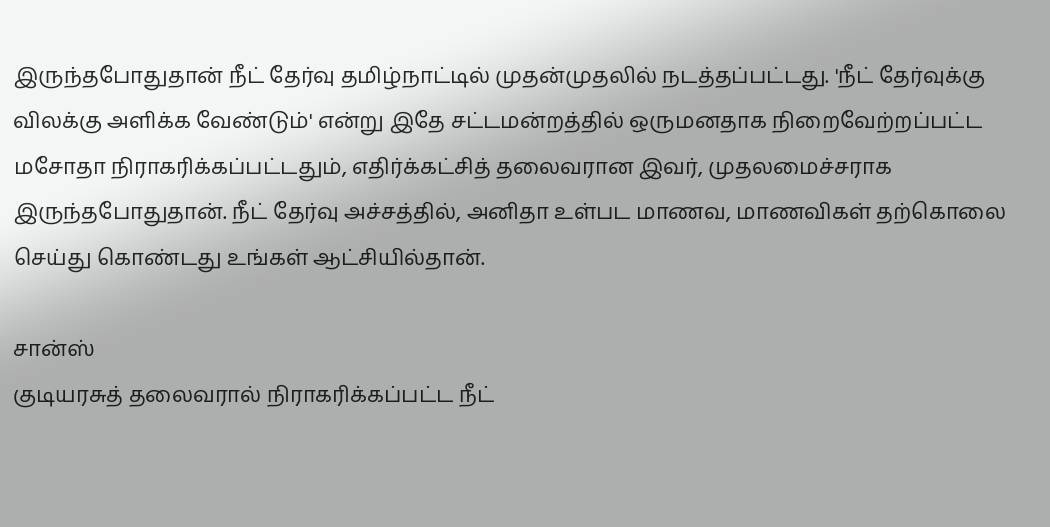இருந்தபோதுதான் நீட் தேர்வு தமிழ்நாட்டில் முதன்முதலில் நடத்தப்பட்டது. 'நீட் தேர்வுக்கு விலக்கு அளிக்க வேண்டும்' என்று இதே சட்டமன்றத்தில் ஒருமனதாக நிறைவேற்றப்பட்ட மசோதா நிராகரிக்கப்பட்டதும், எதிர்க்கட்சித் தலைவரான இவர், முதலமைச்சராக இருந்தபோதுதான். நீட் தேர்வு அச்சத்தில், அனிதா உள்பட மாணவ, மாணவிகள் தற்கொலை செய்து கொண்டது உங்கள் ஆட்சியில்தான்.

சான்ஸ்
குடியரசுத் தலைவரால் நிராகரிக்கப்பட்ட நீட்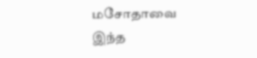மசோதாவை இந்த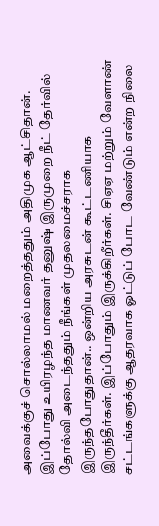அவைக்குச் சொல்லாமல் மறைத்ததும் அதிமுக ஆட்சிதான். இப்போது உயிரழந்த மாணவர் தனுஷ் இருமுறை நீட் தேர்வில் தோல்வி அடைந்ததும் நீங்கள் முதலமைச்சராக இருந்தபோதுதான்.. ஒன்றிய அரசுடன் கூட்டணியாக இருந்தீர்கள். இப்போதும் இருக்கிறீர்கள். சிஏஏ மற்றும் வேளாண் சட்டங்களுக்கு ஆதரவாக ஓட்டுப் போட வேண்டும் என்ற நிலை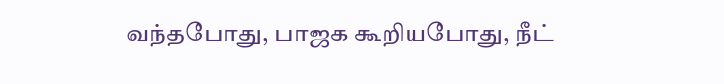வந்தபோது, பாஜக கூறியபோது, நீட்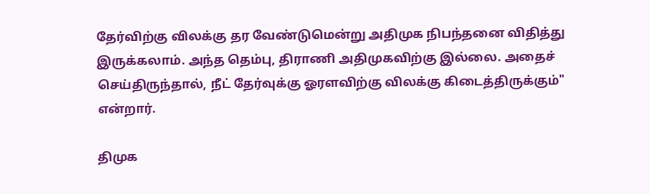தேர்விற்கு விலக்கு தர வேண்டுமென்று அதிமுக நிபந்தனை விதித்து இருக்கலாம். அந்த தெம்பு, திராணி அதிமுகவிற்கு இல்லை. அதைச் செய்திருந்தால், நீட் தேர்வுக்கு ஓரளவிற்கு விலக்கு கிடைத்திருக்கும்" என்றார்.

திமுக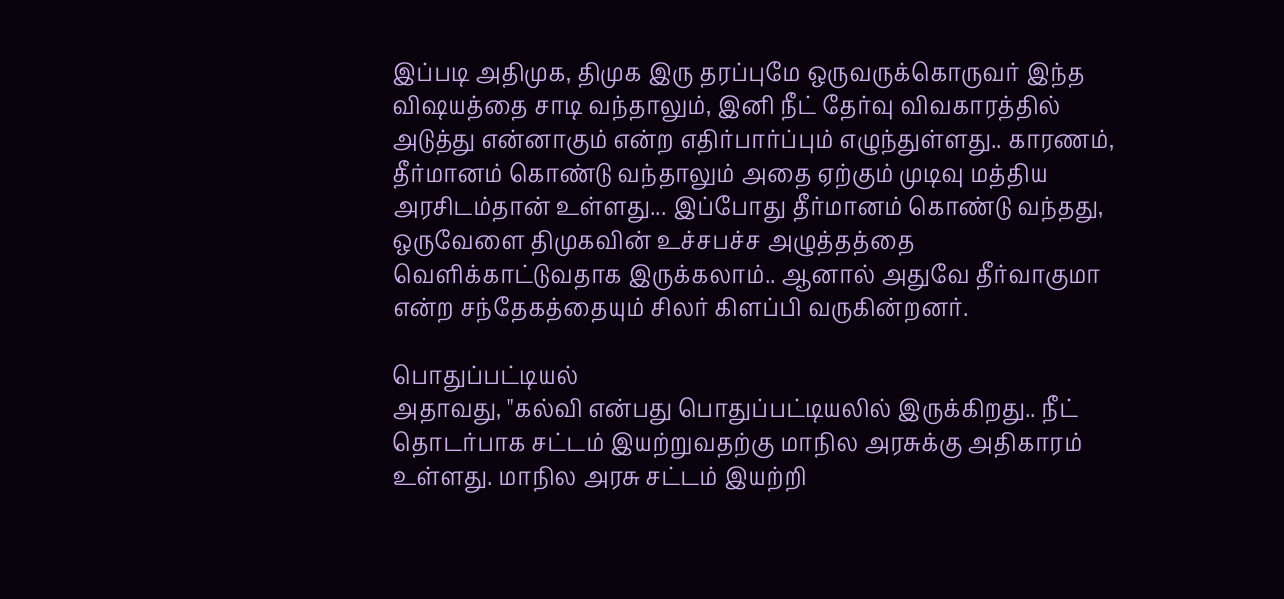இப்படி அதிமுக, திமுக இரு தரப்புமே ஒருவருக்கொருவர் இந்த விஷயத்தை சாடி வந்தாலும், இனி நீட் தேர்வு விவகாரத்தில் அடுத்து என்னாகும் என்ற எதிர்பார்ப்பும் எழுந்துள்ளது.. காரணம், தீர்மானம் கொண்டு வந்தாலும் அதை ஏற்கும் முடிவு மத்திய அரசிடம்தான் உள்ளது... இப்போது தீர்மானம் கொண்டு வந்தது, ஒருவேளை திமுகவின் உச்சபச்ச அழுத்தத்தை வெளிக்காட்டுவதாக இருக்கலாம்.. ஆனால் அதுவே தீர்வாகுமா என்ற சந்தேகத்தையும் சிலர் கிளப்பி வருகின்றனர்.

பொதுப்பட்டியல்
அதாவது, "கல்வி என்பது பொதுப்பட்டியலில் இருக்கிறது.. நீட் தொடர்பாக சட்டம் இயற்றுவதற்கு மாநில அரசுக்கு அதிகாரம் உள்ளது. மாநில அரசு சட்டம் இயற்றி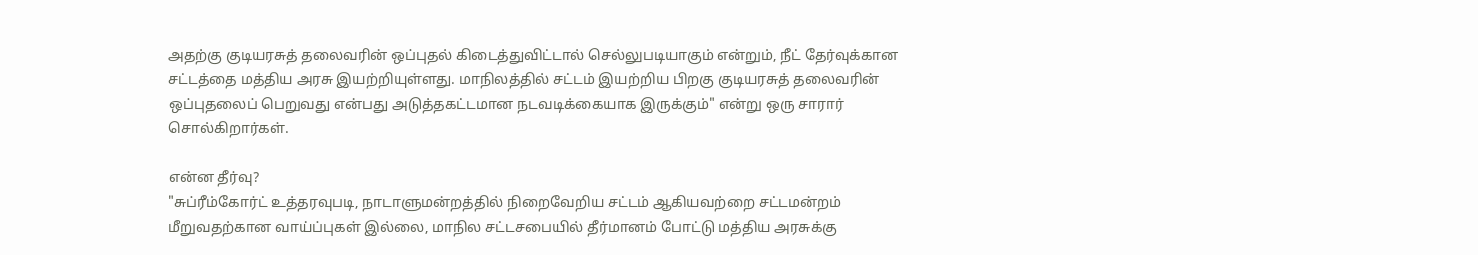அதற்கு குடியரசுத் தலைவரின் ஒப்புதல் கிடைத்துவிட்டால் செல்லுபடியாகும் என்றும், நீட் தேர்வுக்கான சட்டத்தை மத்திய அரசு இயற்றியுள்ளது. மாநிலத்தில் சட்டம் இயற்றிய பிறகு குடியரசுத் தலைவரின் ஒப்புதலைப் பெறுவது என்பது அடுத்தகட்டமான நடவடிக்கையாக இருக்கும்" என்று ஒரு சாரார் சொல்கிறார்கள்.

என்ன தீர்வு?
"சுப்ரீம்கோர்ட் உத்தரவுபடி, நாடாளுமன்றத்தில் நிறைவேறிய சட்டம் ஆகியவற்றை சட்டமன்றம் மீறுவதற்கான வாய்ப்புகள் இல்லை, மாநில சட்டசபையில் தீர்மானம் போட்டு மத்திய அரசுக்கு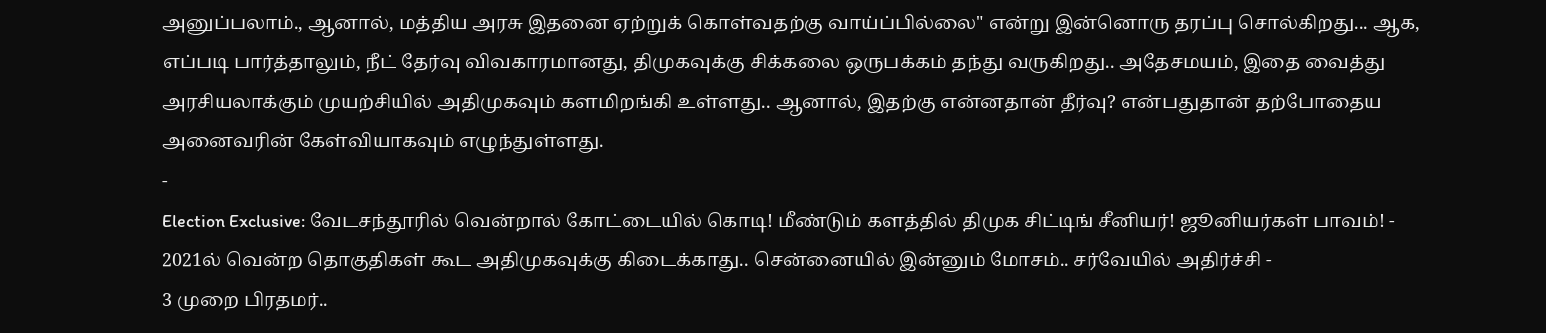அனுப்பலாம்., ஆனால், மத்திய அரசு இதனை ஏற்றுக் கொள்வதற்கு வாய்ப்பில்லை" என்று இன்னொரு தரப்பு சொல்கிறது... ஆக, எப்படி பார்த்தாலும், நீட் தேர்வு விவகாரமானது, திமுகவுக்கு சிக்கலை ஒருபக்கம் தந்து வருகிறது.. அதேசமயம், இதை வைத்து அரசியலாக்கும் முயற்சியில் அதிமுகவும் களமிறங்கி உள்ளது.. ஆனால், இதற்கு என்னதான் தீர்வு? என்பதுதான் தற்போதைய அனைவரின் கேள்வியாகவும் எழுந்துள்ளது.
-
Election Exclusive: வேடசந்தூரில் வென்றால் கோட்டையில் கொடி! மீண்டும் களத்தில் திமுக சிட்டிங் சீனியர்! ஜூனியர்கள் பாவம்! -
2021ல் வென்ற தொகுதிகள் கூட அதிமுகவுக்கு கிடைக்காது.. சென்னையில் இன்னும் மோசம்.. சர்வேயில் அதிர்ச்சி -
3 முறை பிரதமர்..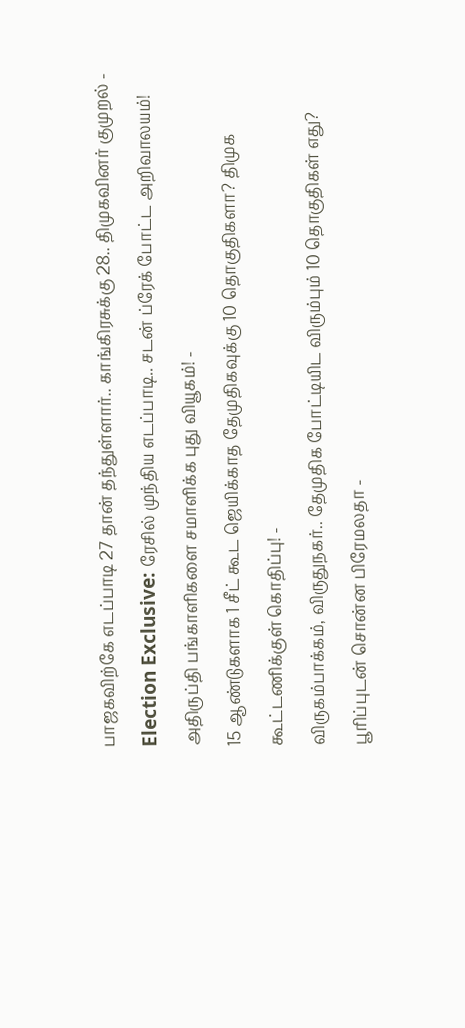பாஜகவிற்கே எடப்பாடி 27 தான் தந்துள்ளார்.. காங்கிரசுக்கு 28.. திமுகவினர் குமுறல் -
Election Exclusive: ரேசில் முந்திய எடப்பாடி.. சடன் ப்ரேக் போட்ட அறிவாலயம்! அதிருப்தி பங்காளிகளை சமாளிக்க புது வியூகம்! -
15 ஆண்டுகளாக 1 சீட் கூட ஜெயிக்காத தேமுதிகவுக்கு 10 தொகுதிகளா? திமுக கூட்டணிக்குள் கொதிப்பு! -
விருகம்பாக்கம், விருதுநகர்.. தேமுதிக போட்டியிட விரும்பும் 10 தொகுதிகள் எது? பூரிப்புடன் சொன்ன பிரேமலதா -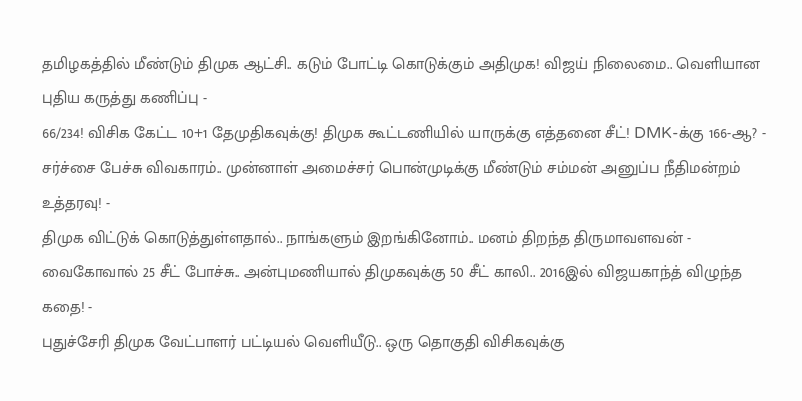தமிழகத்தில் மீண்டும் திமுக ஆட்சி.. கடும் போட்டி கொடுக்கும் அதிமுக! விஜய் நிலைமை.. வெளியான புதிய கருத்து கணிப்பு -
66/234! விசிக கேட்ட 10+1 தேமுதிகவுக்கு! திமுக கூட்டணியில் யாருக்கு எத்தனை சீட்! DMK-க்கு 166-ஆ? -
சர்ச்சை பேச்சு விவகாரம்.. முன்னாள் அமைச்சர் பொன்முடிக்கு மீண்டும் சம்மன் அனுப்ப நீதிமன்றம் உத்தரவு! -
திமுக விட்டுக் கொடுத்துள்ளதால்.. நாங்களும் இறங்கினோம்.. மனம் திறந்த திருமாவளவன் -
வைகோவால் 25 சீட் போச்சு.. அன்புமணியால் திமுகவுக்கு 50 சீட் காலி.. 2016இல் விஜயகாந்த் விழுந்த கதை! -
புதுச்சேரி திமுக வேட்பாளர் பட்டியல் வெளியீடு.. ஒரு தொகுதி விசிகவுக்கு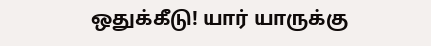ஒதுக்கீடு! யார் யாருக்கு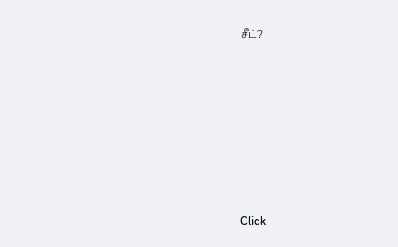சீட்?












Click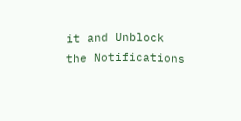it and Unblock the Notifications